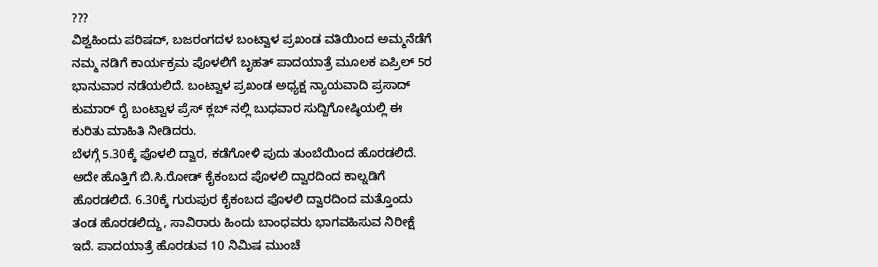???
ವಿಶ್ವಹಿಂದು ಪರಿಷದ್, ಬಜರಂಗದಳ ಬಂಟ್ವಾಳ ಪ್ರಖಂಡ ವತಿಯಿಂದ ಅಮ್ಮನೆಡೆಗೆ ನಮ್ಮ ನಡಿಗೆ ಕಾರ್ಯಕ್ರಮ ಪೊಳಲಿಗೆ ಬೃಹತ್ ಪಾದಯಾತ್ರೆ ಮೂಲಕ ಏಪ್ರಿಲ್ 5ರ ಭಾನುವಾರ ನಡೆಯಲಿದೆ. ಬಂಟ್ವಾಳ ಪ್ರಖಂಡ ಅಧ್ಯಕ್ಷ ನ್ಯಾಯವಾದಿ ಪ್ರಸಾದ್ ಕುಮಾರ್ ರೈ ಬಂಟ್ವಾಳ ಪ್ರೆಸ್ ಕ್ಲಬ್ ನಲ್ಲಿ ಬುಧವಾರ ಸುದ್ದಿಗೋಷ್ಠಿಯಲ್ಲಿ ಈ ಕುರಿತು ಮಾಹಿತಿ ನೀಡಿದರು.
ಬೆಳಗ್ಗೆ 5.30ಕ್ಕೆ ಪೊಳಲಿ ದ್ವಾರ, ಕಡೆಗೋಳಿ ಪುದು ತುಂಬೆಯಿಂದ ಹೊರಡಲಿದೆ. ಅದೇ ಹೊತ್ತಿಗೆ ಬಿ.ಸಿ.ರೋಡ್ ಕೈಕಂಬದ ಪೊಳಲಿ ದ್ವಾರದಿಂದ ಕಾಲ್ನಡಿಗೆ ಹೊರಡಲಿದೆ. 6.30ಕ್ಕೆ ಗುರುಪುರ ಕೈಕಂಬದ ಪೊಳಲಿ ದ್ವಾರದಿಂದ ಮತ್ತೊಂದು ತಂಡ ಹೊರಡಲಿದ್ದು, ಸಾವಿರಾರು ಹಿಂದು ಬಾಂಧವರು ಭಾಗವಹಿಸುವ ನಿರೀಕ್ಷೆ ಇದೆ. ಪಾದಯಾತ್ರೆ ಹೊರಡುವ 10 ನಿಮಿಷ ಮುಂಚೆ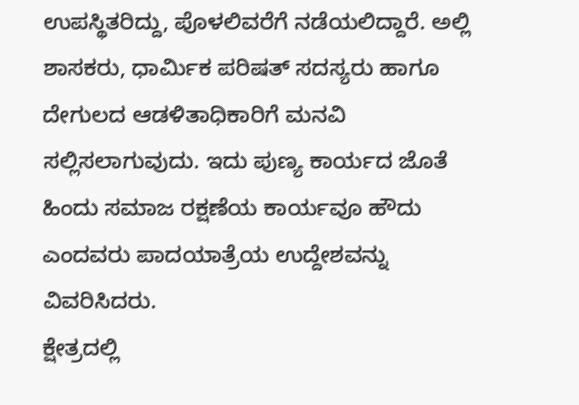ಉಪಸ್ಥಿತರಿದ್ದು, ಪೊಳಲಿವರೆಗೆ ನಡೆಯಲಿದ್ದಾರೆ. ಅಲ್ಲಿ ಶಾಸಕರು, ಧಾರ್ಮಿಕ ಪರಿಷತ್ ಸದಸ್ಯರು ಹಾಗೂ ದೇಗುಲದ ಆಡಳಿತಾಧಿಕಾರಿಗೆ ಮನವಿ ಸಲ್ಲಿಸಲಾಗುವುದು. ಇದು ಪುಣ್ಯ ಕಾರ್ಯದ ಜೊತೆ ಹಿಂದು ಸಮಾಜ ರಕ್ಷಣೆಯ ಕಾರ್ಯವೂ ಹೌದು ಎಂದವರು ಪಾದಯಾತ್ರೆಯ ಉದ್ದೇಶವನ್ನು ವಿವರಿಸಿದರು.
ಕ್ಷೇತ್ರದಲ್ಲಿ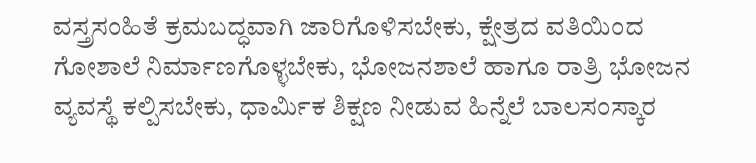ವಸ್ತ್ರಸಂಹಿತೆ ಕ್ರಮಬದ್ಧವಾಗಿ ಜಾರಿಗೊಳಿಸಬೇಕು, ಕ್ಷೇತ್ರದ ವತಿಯಿಂದ ಗೋಶಾಲೆ ನಿರ್ಮಾಣಗೊಳ್ಳಬೇಕು, ಭೋಜನಶಾಲೆ ಹಾಗೂ ರಾತ್ರಿ ಭೋಜನ ವ್ಯವಸ್ಥೆ ಕಲ್ಪಿಸಬೇಕು, ಧಾರ್ಮಿಕ ಶಿಕ್ಷಣ ನೀಡುವ ಹಿನ್ನೆಲೆ ಬಾಲಸಂಸ್ಕಾರ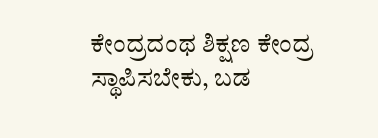ಕೇಂದ್ರದಂಥ ಶಿಕ್ಷಣ ಕೇಂದ್ರ ಸ್ಥಾಪಿಸಬೇಕು, ಬಡ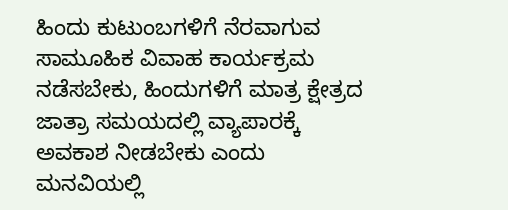ಹಿಂದು ಕುಟುಂಬಗಳಿಗೆ ನೆರವಾಗುವ ಸಾಮೂಹಿಕ ವಿವಾಹ ಕಾರ್ಯಕ್ರಮ ನಡೆಸಬೇಕು, ಹಿಂದುಗಳಿಗೆ ಮಾತ್ರ ಕ್ಷೇತ್ರದ ಜಾತ್ರಾ ಸಮಯದಲ್ಲಿ ವ್ಯಾಪಾರಕ್ಕೆ ಅವಕಾಶ ನೀಡಬೇಕು ಎಂದು ಮನವಿಯಲ್ಲಿ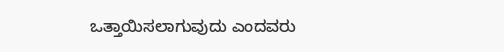ಒತ್ತಾಯಿಸಲಾಗುವುದು ಎಂದವರು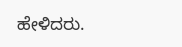ಹೇಳಿದರು.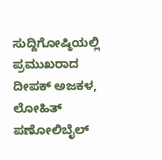ಸುದ್ದಿಗೋಷ್ಠಿಯಲ್ಲಿ ಪ್ರಮುಖರಾದ ದೀಪಕ್ ಅಜಕಳ, ಲೋಹಿತ್ ಪಣೋಲಿಬೈಲ್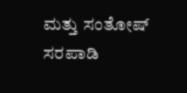ಮತ್ತು ಸಂತೋಷ್ ಸರಪಾಡಿ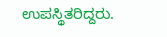ಉಪಸ್ಥಿತರಿದ್ದರು.